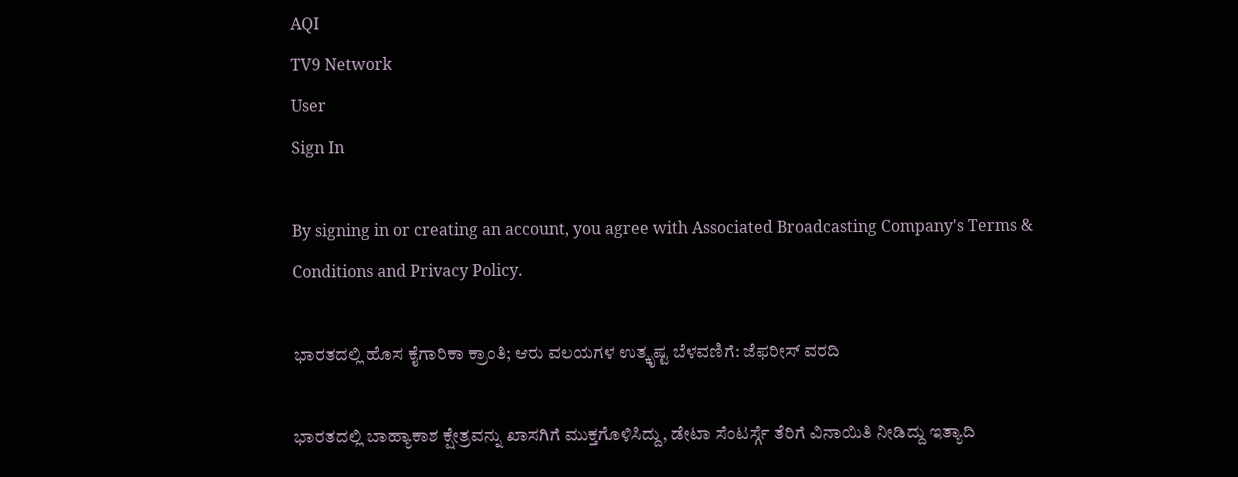AQI
TV9 Network
User
Sign In

By signing in or creating an account, you agree with Associated Broadcasting Company's Terms & Conditions and Privacy Policy.

ಭಾರತದಲ್ಲಿ ಹೊಸ ಕೈಗಾರಿಕಾ ಕ್ರಾಂತಿ; ಆರು ವಲಯಗಳ ಉತ್ಕೃಷ್ಟ ಬೆಳವಣಿಗೆ: ಜೆಫರೀಸ್ ವರದಿ

ಭಾರತದಲ್ಲಿ ಬಾಹ್ಯಾಕಾಶ ಕ್ಷೇತ್ರವನ್ನು ಖಾಸಗಿಗೆ ಮುಕ್ತಗೊಳಿಸಿದ್ದು, ಡೇಟಾ ಸೆಂಟರ್ಸ್ಗೆ ತೆರಿಗೆ ವಿನಾಯಿತಿ ನೀಡಿದ್ದು ಇತ್ಯಾದಿ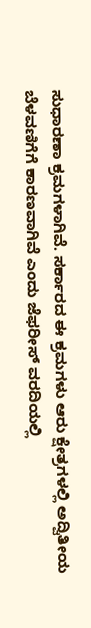ಸುಧಾರಣಾ ಕ್ರಮಗಳಾಗಿವೆ. ಸರ್ಕಾರದ ಈ ಕ್ರಮಗಳು ಆರು ಕ್ಷೇತ್ರಗಳಲ್ಲಿ ಅದ್ವಿತೀಯ ಬೆಳವಣಿಗೆಗೆ ಕಾರಣವಾಗಿವೆ ಎಂದು ಜೆಫರೀಸ್ ವರದಿಯಲ್ಲಿ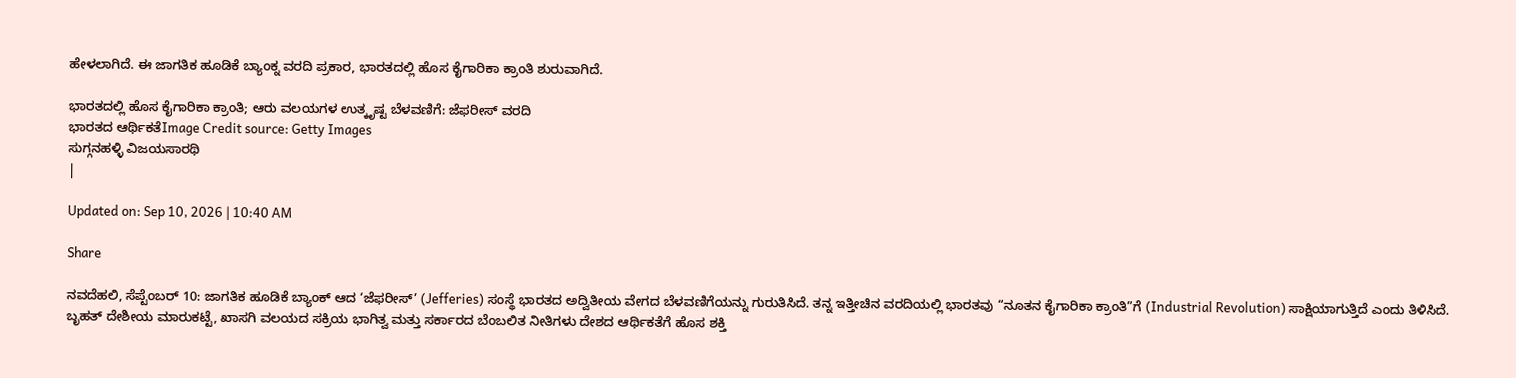ಹೇಳಲಾಗಿದೆ. ಈ ಜಾಗತಿಕ ಹೂಡಿಕೆ ಬ್ಯಾಂಕ್ನ ವರದಿ ಪ್ರಕಾರ, ಭಾರತದಲ್ಲಿ ಹೊಸ ಕೈಗಾರಿಕಾ ಕ್ರಾಂತಿ ಶುರುವಾಗಿದೆ.

ಭಾರತದಲ್ಲಿ ಹೊಸ ಕೈಗಾರಿಕಾ ಕ್ರಾಂತಿ; ಆರು ವಲಯಗಳ ಉತ್ಕೃಷ್ಟ ಬೆಳವಣಿಗೆ: ಜೆಫರೀಸ್ ವರದಿ
ಭಾರತದ ಆರ್ಥಿಕತೆImage Credit source: Getty Images
ಸುಗ್ಗನಹಳ್ಳಿ ವಿಜಯಸಾರಥಿ
|

Updated on: Sep 10, 2026 | 10:40 AM

Share

ನವದೆಹಲಿ, ಸೆಪ್ಟೆಂಬರ್ 10: ಜಾಗತಿಕ ಹೂಡಿಕೆ ಬ್ಯಾಂಕ್ ಆದ ‘ಜೆಫರೀಸ್’ (Jefferies) ಸಂಸ್ಥೆ ಭಾರತದ ಅದ್ವಿತೀಯ ವೇಗದ ಬೆಳವಣಿಗೆಯನ್ನು ಗುರುತಿಸಿದೆ. ತನ್ನ ಇತ್ತೀಚಿನ ವರದಿಯಲ್ಲಿ ಭಾರತವು “ನೂತನ ಕೈಗಾರಿಕಾ ಕ್ರಾಂತಿ”ಗೆ (Industrial Revolution) ಸಾಕ್ಷಿಯಾಗುತ್ತಿದೆ ಎಂದು ತಿಳಿಸಿದೆ. ಬೃಹತ್ ದೇಶೀಯ ಮಾರುಕಟ್ಟೆ, ಖಾಸಗಿ ವಲಯದ ಸಕ್ರಿಯ ಭಾಗಿತ್ವ ಮತ್ತು ಸರ್ಕಾರದ ಬೆಂಬಲಿತ ನೀತಿಗಳು ದೇಶದ ಆರ್ಥಿಕತೆಗೆ ಹೊಸ ಶಕ್ತಿ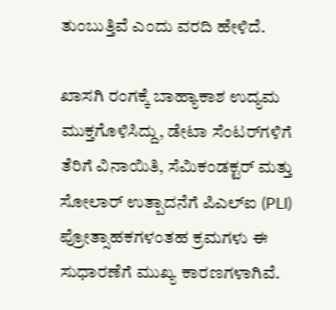ತುಂಬುತ್ತಿವೆ ಎಂದು ವರದಿ ಹೇಳಿದೆ.

ಖಾಸಗಿ ರಂಗಕ್ಕೆ ಬಾಹ್ಯಾಕಾಶ ಉದ್ಯಮ ಮುಕ್ತಗೊಳಿಸಿದ್ದು, ಡೇಟಾ ಸೆಂಟರ್‌ಗಳಿಗೆ ತೆರಿಗೆ ವಿನಾಯಿತಿ, ಸೆಮಿಕಂಡಕ್ಟರ್ ಮತ್ತು ಸೋಲಾರ್ ಉತ್ಪಾದನೆಗೆ ಪಿಎಲ್‌ಐ (PLI) ಪ್ರೋತ್ಸಾಹಕಗಳಂತಹ ಕ್ರಮಗಳು ಈ ಸುಧಾರಣೆಗೆ ಮುಖ್ಯ ಕಾರಣಗಳಾಗಿವೆ.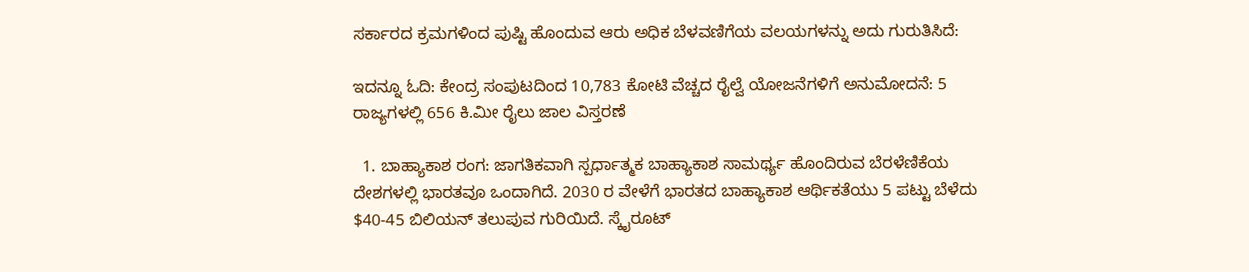ಸರ್ಕಾರದ ಕ್ರಮಗಳಿಂದ ಪುಷ್ಟಿ ಹೊಂದುವ ಆರು ಅಧಿಕ ಬೆಳವಣಿಗೆಯ ವಲಯಗಳನ್ನು ಅದು ಗುರುತಿಸಿದೆ:

ಇದನ್ನೂ ಓದಿ: ಕೇಂದ್ರ ಸಂಪುಟದಿಂದ 10,783 ಕೋಟಿ ವೆಚ್ಚದ ರೈಲ್ವೆ ಯೋಜನೆಗಳಿಗೆ ಅನುಮೋದನೆ: 5 ರಾಜ್ಯಗಳಲ್ಲಿ 656 ಕಿ.ಮೀ ರೈಲು ಜಾಲ ವಿಸ್ತರಣೆ

  1. ಬಾಹ್ಯಾಕಾಶ ರಂಗ: ಜಾಗತಿಕವಾಗಿ ಸ್ಪರ್ಧಾತ್ಮಕ ಬಾಹ್ಯಾಕಾಶ ಸಾಮರ್ಥ್ಯ ಹೊಂದಿರುವ ಬೆರಳೆಣಿಕೆಯ ದೇಶಗಳಲ್ಲಿ ಭಾರತವೂ ಒಂದಾಗಿದೆ. 2030 ರ ವೇಳೆಗೆ ಭಾರತದ ಬಾಹ್ಯಾಕಾಶ ಆರ್ಥಿಕತೆಯು 5 ಪಟ್ಟು ಬೆಳೆದು $40-45 ಬಿಲಿಯನ್ ತಲುಪುವ ಗುರಿಯಿದೆ. ಸ್ಕೈರೂಟ್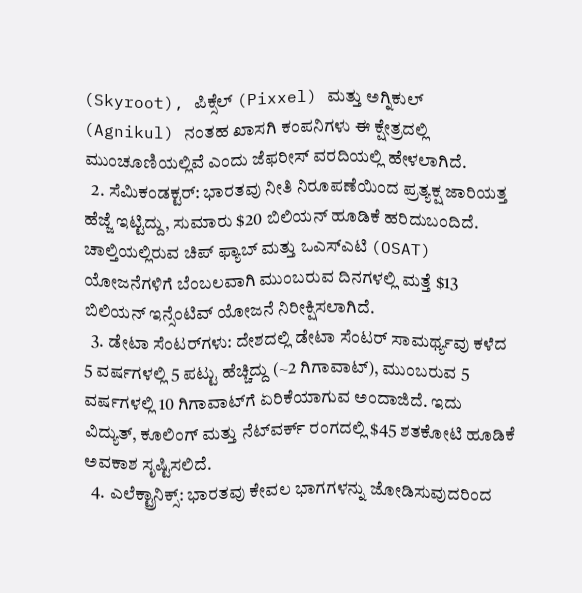(Skyroot), ಪಿಕ್ಸೆಲ್ (Pixxel) ಮತ್ತು ಅಗ್ನಿಕುಲ್ (Agnikul) ನಂತಹ ಖಾಸಗಿ ಕಂಪನಿಗಳು ಈ ಕ್ಷೇತ್ರದಲ್ಲಿ ಮುಂಚೂಣಿಯಲ್ಲಿವೆ ಎಂದು ಜೆಫರೀಸ್ ವರದಿಯಲ್ಲಿ ಹೇಳಲಾಗಿದೆ.
  2. ಸೆಮಿಕಂಡಕ್ಟರ್: ಭಾರತವು ನೀತಿ ನಿರೂಪಣೆಯಿಂದ ಪ್ರತ್ಯಕ್ಷ ಜಾರಿಯತ್ತ ಹೆಜ್ಜೆ ಇಟ್ಟಿದ್ದು, ಸುಮಾರು $20 ಬಿಲಿಯನ್ ಹೂಡಿಕೆ ಹರಿದುಬಂದಿದೆ. ಚಾಲ್ತಿಯಲ್ಲಿರುವ ಚಿಪ್ ಫ್ಯಾಬ್ ಮತ್ತು ಒಎಸ್‌ಎಟಿ (OSAT) ಯೋಜನೆಗಳಿಗೆ ಬೆಂಬಲವಾಗಿ ಮುಂಬರುವ ದಿನಗಳಲ್ಲಿ ಮತ್ತೆ $13 ಬಿಲಿಯನ್ ಇನ್ಸೆಂಟಿವ್ ಯೋಜನೆ ನಿರೀಕ್ಷಿಸಲಾಗಿದೆ.
  3. ಡೇಟಾ ಸೆಂಟರ್‌ಗಳು: ದೇಶದಲ್ಲಿ ಡೇಟಾ ಸೆಂಟರ್ ಸಾಮರ್ಥ್ಯವು ಕಳೆದ 5 ವರ್ಷಗಳಲ್ಲಿ 5 ಪಟ್ಟು ಹೆಚ್ಚಿದ್ದು (~2 ಗಿಗಾವಾಟ್), ಮುಂಬರುವ 5 ವರ್ಷಗಳಲ್ಲಿ 10 ಗಿಗಾವಾಟ್‌ಗೆ ಏರಿಕೆಯಾಗುವ ಅಂದಾಜಿದೆ. ಇದು ವಿದ್ಯುತ್, ಕೂಲಿಂಗ್ ಮತ್ತು ನೆಟ್‌ವರ್ಕ್ ರಂಗದಲ್ಲಿ $45 ಶತಕೋಟಿ ಹೂಡಿಕೆ ಅವಕಾಶ ಸೃಷ್ಟಿಸಲಿದೆ.
  4. ಎಲೆಕ್ಟ್ರಾನಿಕ್ಸ್: ಭಾರತವು ಕೇವಲ ಭಾಗಗಳನ್ನು ಜೋಡಿಸುವುದರಿಂದ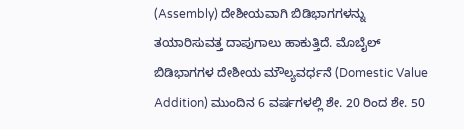(Assembly) ದೇಶೀಯವಾಗಿ ಬಿಡಿಭಾಗಗಳನ್ನು ತಯಾರಿಸುವತ್ತ ದಾಪುಗಾಲು ಹಾಕುತ್ತಿದೆ. ಮೊಬೈಲ್ ಬಿಡಿಭಾಗಗಳ ದೇಶೀಯ ಮೌಲ್ಯವರ್ಧನೆ (Domestic Value Addition) ಮುಂದಿನ 6 ವರ್ಷಗಳಲ್ಲಿ ಶೇ. 20 ರಿಂದ ಶೇ. 50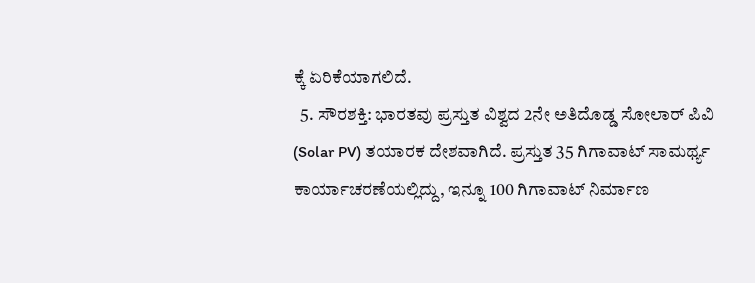ಕ್ಕೆ ಏರಿಕೆಯಾಗಲಿದೆ.
  5. ಸೌರಶಕ್ತಿ: ಭಾರತವು ಪ್ರಸ್ತುತ ವಿಶ್ವದ 2ನೇ ಅತಿದೊಡ್ಡ ಸೋಲಾರ್ ಪಿವಿ (Solar PV) ತಯಾರಕ ದೇಶವಾಗಿದೆ. ಪ್ರಸ್ತುತ 35 ಗಿಗಾವಾಟ್ ಸಾಮರ್ಥ್ಯ ಕಾರ್ಯಾಚರಣೆಯಲ್ಲಿದ್ದು, ಇನ್ನೂ 100 ಗಿಗಾವಾಟ್ ನಿರ್ಮಾಣ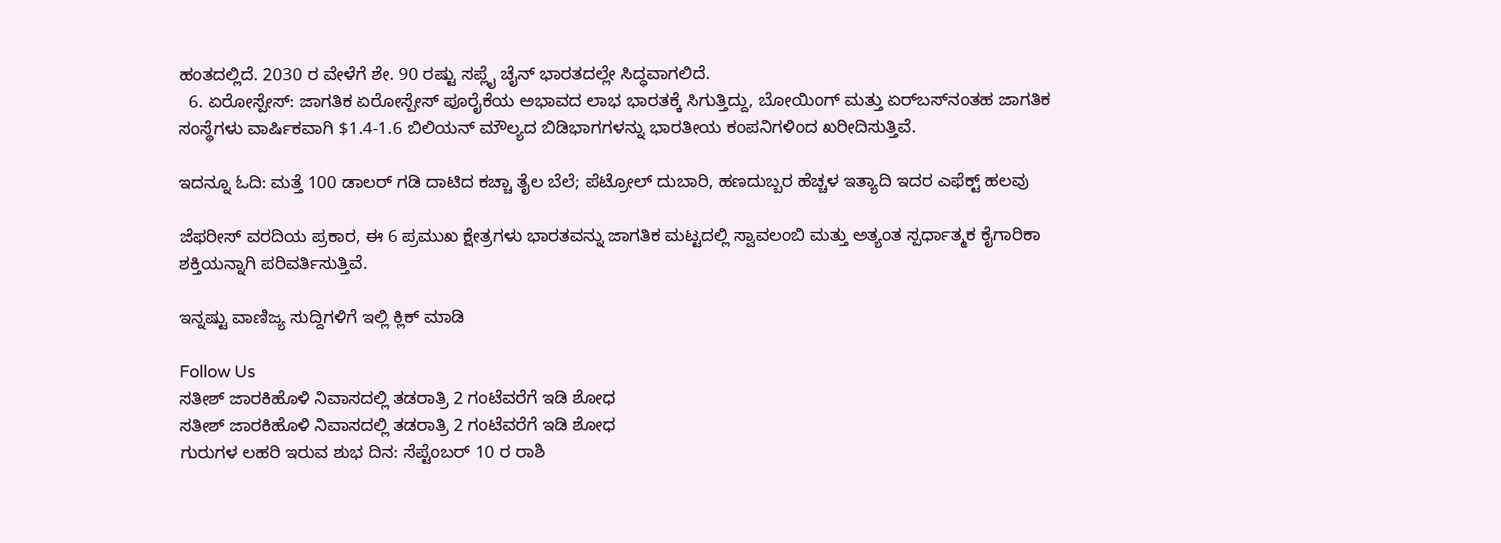ಹಂತದಲ್ಲಿದೆ. 2030 ರ ವೇಳೆಗೆ ಶೇ. 90 ರಷ್ಟು ಸಪ್ಲೈ ಚೈನ್ ಭಾರತದಲ್ಲೇ ಸಿದ್ಧವಾಗಲಿದೆ.
  6. ಏರೋಸ್ಪೇಸ್: ಜಾಗತಿಕ ಏರೋಸ್ಪೇಸ್ ಪೂರೈಕೆಯ ಅಭಾವದ ಲಾಭ ಭಾರತಕ್ಕೆ ಸಿಗುತ್ತಿದ್ದು, ಬೋಯಿಂಗ್ ಮತ್ತು ಏರ್‌ಬಸ್‌ನಂತಹ ಜಾಗತಿಕ ಸಂಸ್ಥೆಗಳು ವಾರ್ಷಿಕವಾಗಿ $1.4-1.6 ಬಿಲಿಯನ್ ಮೌಲ್ಯದ ಬಿಡಿಭಾಗಗಳನ್ನು ಭಾರತೀಯ ಕಂಪನಿಗಳಿಂದ ಖರೀದಿಸುತ್ತಿವೆ.

ಇದನ್ನೂ ಓದಿ: ಮತ್ತೆ 100 ಡಾಲರ್ ಗಡಿ ದಾಟಿದ ಕಚ್ಚಾ ತೈಲ ಬೆಲೆ; ಪೆಟ್ರೋಲ್ ದುಬಾರಿ, ಹಣದುಬ್ಬರ ಹೆಚ್ಚಳ ಇತ್ಯಾದಿ ಇದರ ಎಫೆಕ್ಟ್ ಹಲವು

ಜೆಫರೀಸ್ ವರದಿಯ ಪ್ರಕಾರ, ಈ 6 ಪ್ರಮುಖ ಕ್ಷೇತ್ರಗಳು ಭಾರತವನ್ನು ಜಾಗತಿಕ ಮಟ್ಟದಲ್ಲಿ ಸ್ವಾವಲಂಬಿ ಮತ್ತು ಅತ್ಯಂತ ಸ್ಪರ್ಧಾತ್ಮಕ ಕೈಗಾರಿಕಾ ಶಕ್ತಿಯನ್ನಾಗಿ ಪರಿವರ್ತಿಸುತ್ತಿವೆ.

ಇನ್ನಷ್ಟು ವಾಣಿಜ್ಯ ಸುದ್ದಿಗಳಿಗೆ ಇಲ್ಲಿ ಕ್ಲಿಕ್ ಮಾಡಿ

Follow Us
ಸತೀಶ್ ಜಾರಕಿಹೊಳಿ ನಿವಾಸದಲ್ಲಿ ತಡರಾತ್ರಿ 2 ಗಂಟೆವರೆಗೆ ಇಡಿ ಶೋಧ
ಸತೀಶ್ ಜಾರಕಿಹೊಳಿ ನಿವಾಸದಲ್ಲಿ ತಡರಾತ್ರಿ 2 ಗಂಟೆವರೆಗೆ ಇಡಿ ಶೋಧ
ಗುರುಗಳ ಲಹರಿ ಇರುವ ಶುಭ ದಿನ: ಸೆಪ್ಟೆಂಬರ್ 10 ರ ರಾಶಿ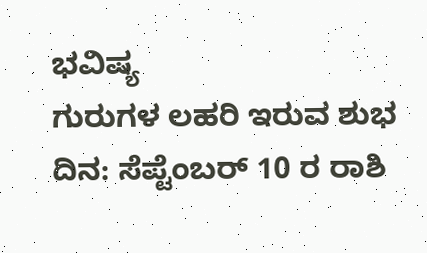ಭವಿಷ್ಯ
ಗುರುಗಳ ಲಹರಿ ಇರುವ ಶುಭ ದಿನ: ಸೆಪ್ಟೆಂಬರ್ 10 ರ ರಾಶಿ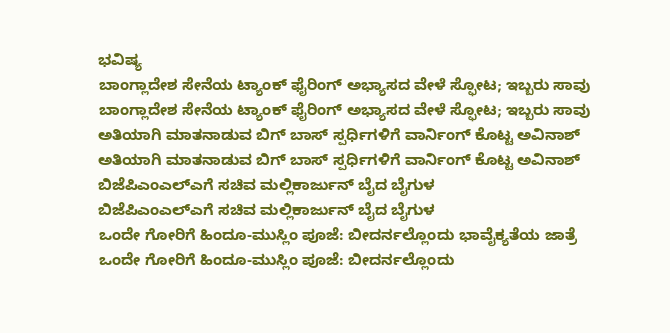ಭವಿಷ್ಯ
ಬಾಂಗ್ಲಾದೇಶ ಸೇನೆಯ ಟ್ಯಾಂಕ್ ಫೈರಿಂಗ್ ಅಭ್ಯಾಸದ ವೇಳೆ ಸ್ಫೋಟ; ಇಬ್ಬರು ಸಾವು
ಬಾಂಗ್ಲಾದೇಶ ಸೇನೆಯ ಟ್ಯಾಂಕ್ ಫೈರಿಂಗ್ ಅಭ್ಯಾಸದ ವೇಳೆ ಸ್ಫೋಟ; ಇಬ್ಬರು ಸಾವು
ಅತಿಯಾಗಿ ಮಾತನಾಡುವ ಬಿಗ್ ಬಾಸ್ ಸ್ಪರ್ಧಿಗಳಿಗೆ ವಾರ್ನಿಂಗ್ ಕೊಟ್ಟ ಅವಿನಾಶ್
ಅತಿಯಾಗಿ ಮಾತನಾಡುವ ಬಿಗ್ ಬಾಸ್ ಸ್ಪರ್ಧಿಗಳಿಗೆ ವಾರ್ನಿಂಗ್ ಕೊಟ್ಟ ಅವಿನಾಶ್
ಬಿಜೆಪಿಎಂಎಲ್ಎಗೆ ಸಚಿವ ಮಲ್ಲಿಕಾರ್ಜುನ್ ಬೈದ ಬೈಗುಳ
ಬಿಜೆಪಿಎಂಎಲ್ಎಗೆ ಸಚಿವ ಮಲ್ಲಿಕಾರ್ಜುನ್ ಬೈದ ಬೈಗುಳ
ಒಂದೇ ಗೋರಿಗೆ ಹಿಂದೂ-ಮುಸ್ಲಿಂ ಪೂಜೆ: ಬೀದರ್ನಲ್ಲೊಂದು ಭಾವೈಕ್ಯತೆಯ ಜಾತ್ರೆ
ಒಂದೇ ಗೋರಿಗೆ ಹಿಂದೂ-ಮುಸ್ಲಿಂ ಪೂಜೆ: ಬೀದರ್ನಲ್ಲೊಂದು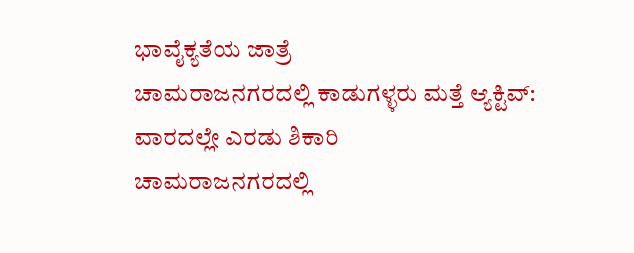ಭಾವೈಕ್ಯತೆಯ ಜಾತ್ರೆ
ಚಾಮರಾಜನಗರದಲ್ಲಿ ಕಾಡುಗಳ್ಳರು ಮತ್ತೆ ಆ್ಯಕ್ಟಿವ್: ವಾರದಲ್ಲೇ ಎರಡು ಶಿಕಾರಿ
ಚಾಮರಾಜನಗರದಲ್ಲಿ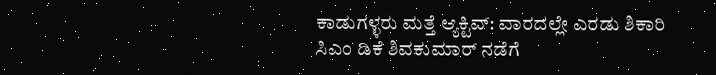ಕಾಡುಗಳ್ಳರು ಮತ್ತೆ ಆ್ಯಕ್ಟಿವ್: ವಾರದಲ್ಲೇ ಎರಡು ಶಿಕಾರಿ
ಸಿಎಂ ಡಿಕೆ ಶಿವಕುಮಾರ್ ನಡೆಗೆ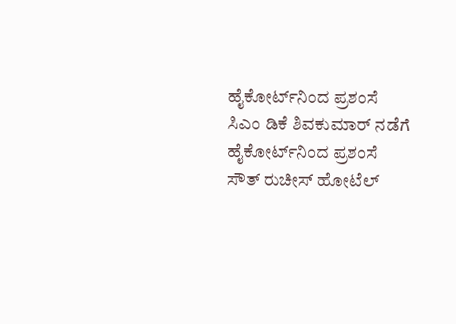ಹೈಕೋರ್ಟ್‌ನಿಂದ ಪ್ರಶಂಸೆ
ಸಿಎಂ ಡಿಕೆ ಶಿವಕುಮಾರ್ ನಡೆಗೆ ಹೈಕೋರ್ಟ್‌ನಿಂದ ಪ್ರಶಂಸೆ
ಸೌತ್ ರುಚೀಸ್ ಹೋಟೆಲ್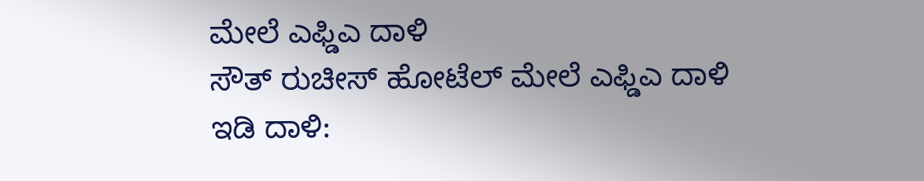ಮೇಲೆ ಎಫ್ಡಿಎ ದಾಳಿ
ಸೌತ್ ರುಚೀಸ್ ಹೋಟೆಲ್ ಮೇಲೆ ಎಫ್ಡಿಎ ದಾಳಿ
ಇಡಿ ದಾಳಿ: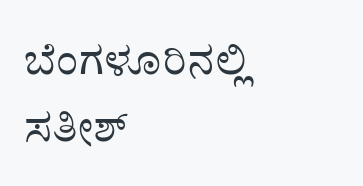ಬೆಂಗಳೂರಿನಲ್ಲಿ ಸತೀಶ್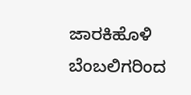ಜಾರಕಿಹೊಳಿ ಬೆಂಬಲಿಗರಿಂದ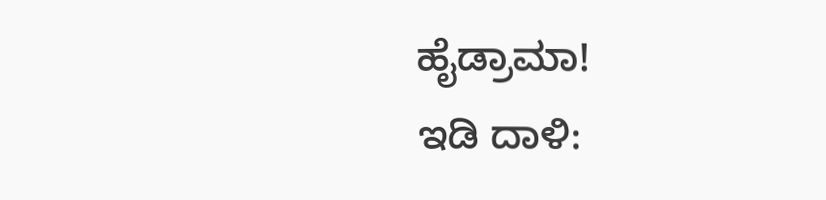ಹೈಡ್ರಾಮಾ!
ಇಡಿ ದಾಳಿ: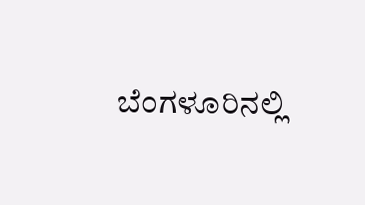ಬೆಂಗಳೂರಿನಲ್ಲಿ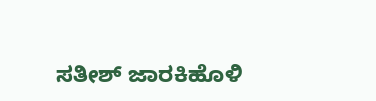ಸತೀಶ್ ಜಾರಕಿಹೊಳಿ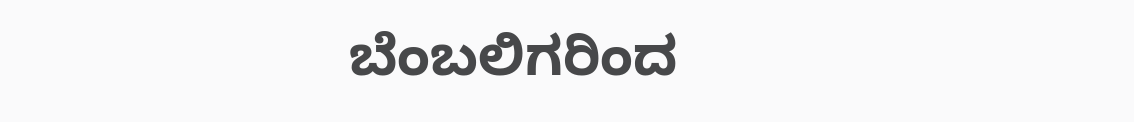ಬೆಂಬಲಿಗರಿಂದ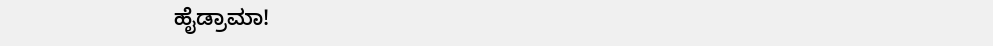ಹೈಡ್ರಾಮಾ!